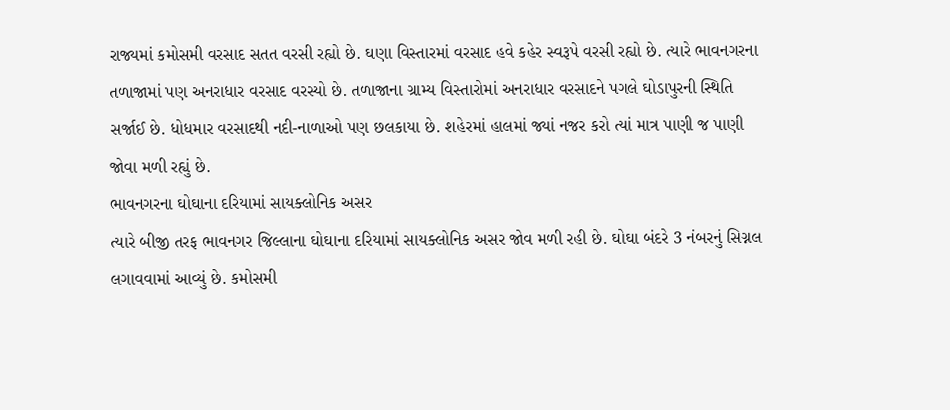રાજ્યમાં કમોસમી વરસાદ સતત વરસી રહ્યો છે. ઘણા વિસ્તારમાં વરસાદ હવે કહેર સ્વરૂપે વરસી રહ્યો છે. ત્યારે ભાવનગરના તળાજામાં પણ અનરાધાર વરસાદ વરસ્યો છે. તળાજાના ગ્રામ્ય વિસ્તારોમાં અનરાધાર વરસાદને પગલે ઘોડાપુરની સ્થિતિ સર્જાઈ છે. ધોધમાર વરસાદથી નદી-નાળાઓ પણ છલકાયા છે. શહેરમાં હાલમાં જ્યાં નજર કરો ત્યાં માત્ર પાણી જ પાણી જોવા મળી રહ્યું છે.
ભાવનગરના ઘોઘાના દરિયામાં સાયક્લોનિક અસર
ત્યારે બીજી તરફ ભાવનગર જિલ્લાના ઘોઘાના દરિયામાં સાયક્લોનિક અસર જોવ મળી રહી છે. ઘોઘા બંદરે 3 નંબરનું સિગ્નલ લગાવવામાં આવ્યું છે. કમોસમી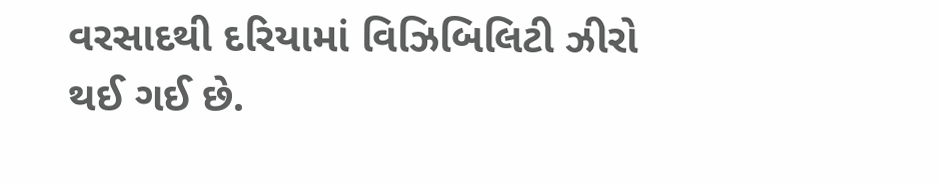વરસાદથી દરિયામાં વિઝિબિલિટી ઝીરો થઈ ગઈ છે.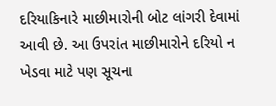દરિયાકિનારે માછીમારોની બોટ લાંગરી દેવામાં આવી છે. આ ઉપરાંત માછીમારોને દરિયો ન ખેડવા માટે પણ સૂચના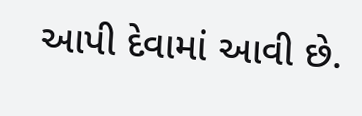આપી દેવામાં આવી છે.